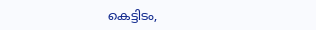കെട്ടിടം,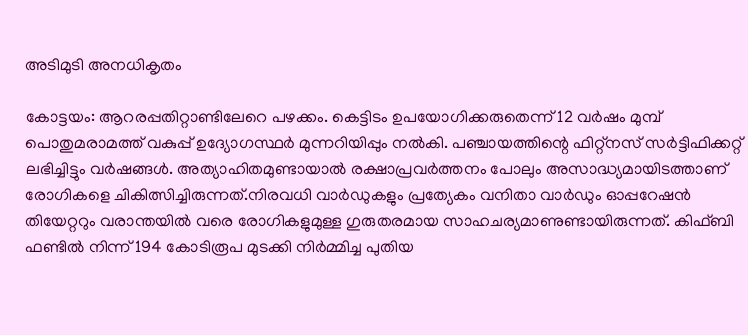അടിമുടി അനധികൃതം

കോട്ടയം: ആറരപ്പതിറ്റാണ്ടിലേറെ പഴക്കം. കെട്ടിടം ഉപയോഗിക്കരുതെന്ന് 12 വർഷം മുമ്പ് പൊതുമരാമത്ത് വകുപ്പ് ഉദ്യോഗസ്ഥർ മുന്നറിയിപ്പും നൽകി. പഞ്ചായത്തിന്റെ ഫിറ്റ‌്നസ് സർട്ടിഫിക്കറ്റ് ലഭിച്ചിട്ടും വർഷങ്ങൾ. അത്യാഹിതമുണ്ടായാൽ രക്ഷാപ്രവർത്തനം പോലും അസാദ്ധ്യമായിടത്താണ് രോഗികളെ ചികിത്സിച്ചിരുന്നത്.നിരവധി വാർഡുകളും പ്രത്യേകം വനിതാ വാർഡും ഓപ്പറേഷൻ തിയേറ്ററും വരാന്തയിൽ വരെ രോഗികളുമുള്ള ഗുരുതരമായ സാഹചര്യമാണുണ്ടായിരുന്നത്. കിഫ്ബി ഫണ്ടിൽ നിന്ന് 194 കോടിരൂപ മുടക്കി നിർമ്മിച്ച പുതിയ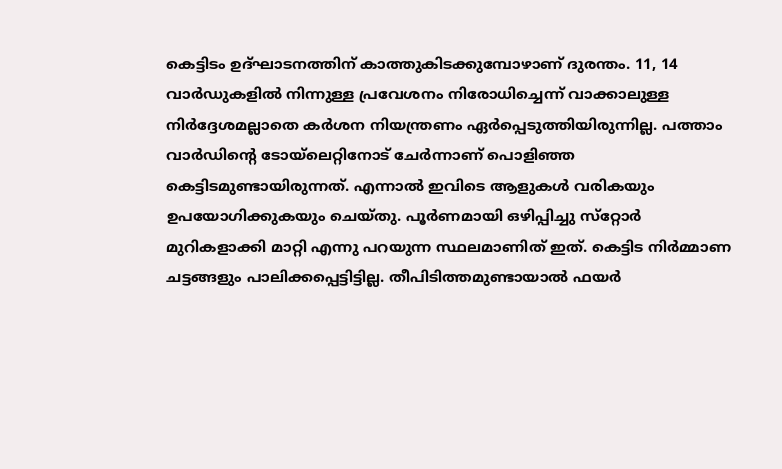കെട്ടിടം ഉദ്ഘാടനത്തിന് കാത്തുകിടക്കുമ്പോഴാണ് ദുരന്തം. 11, 14 വാർഡുകളിൽ നിന്നുള്ള പ്രവേശനം നിരോധിച്ചെന്ന് വാക്കാലുള്ള നിർദ്ദേശമല്ലാതെ കർശന നിയന്ത്രണം ഏർപ്പെടുത്തിയിരുന്നില്ല. പത്താം വാർഡിന്റെ ടോയ്‌ലെറ്റിനോട് ചേർന്നാണ് പൊളിഞ്ഞ കെട്ടിടമുണ്ടായിരുന്നത്. എന്നാൽ ഇവിടെ ആളുകൾ വരികയും ഉപയോഗിക്കുകയും ചെയ്തു. പൂർണമായി ഒഴിപ്പിച്ചു സ്‌റ്റോർ മുറികളാക്കി മാറ്റി എന്നു പറയുന്ന സ്ഥലമാണിത് ഇത്. കെട്ടിട നിർമ്മാണ ചട്ടങ്ങളും പാലിക്കപ്പെട്ടിട്ടില്ല. തീപിടിത്തമുണ്ടായാൽ ഫയർ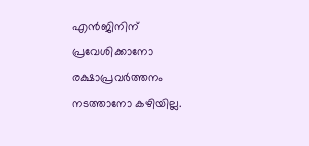എൻജിനിന് പ്രവേശിക്കാനോ രക്ഷാപ്രവർത്തനം നടത്താനോ കഴിയില്ല.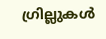ഗ്രില്ലുകൾ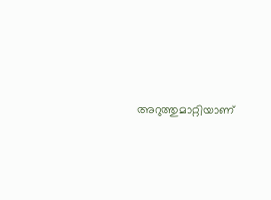അറുത്തുമാറ്റിയാണ്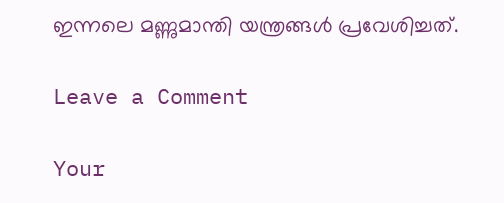ഇന്നലെ മണ്ണുമാന്തി യന്ത്രങ്ങൾ പ്രവേശിച്ചത്.

Leave a Comment

Your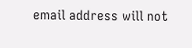email address will not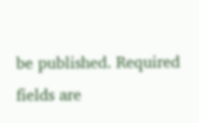be published. Required fields are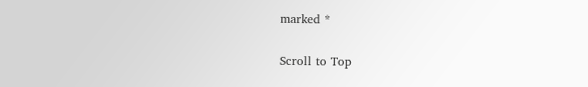marked *

Scroll to Top